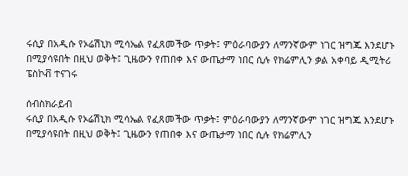ሩሲያ በአዲሱ የኦሬሽኒክ ሚሳኤል የፈጸመችው ጥቃት፤ ምዕራባውያን ለማንኛውም ነገር ዝግጁ እንደሆኑ በሚያሳዩበት በዚህ ወቅት፤ ጊዜውን የጠበቀ እና ውጤታማ ነበር ሲሉ የክሬምሊን ቃል አቀባይ ዲሚትሪ ፔስኮቭ ተናገሩ

ሰብስክራይብ
ሩሲያ በአዲሱ የኦሬሽኒክ ሚሳኤል የፈጸመችው ጥቃት፤ ምዕራባውያን ለማንኛውም ነገር ዝግጁ እንደሆኑ በሚያሳዩበት በዚህ ወቅት፤ ጊዜውን የጠበቀ እና ውጤታማ ነበር ሲሉ የክሬምሊን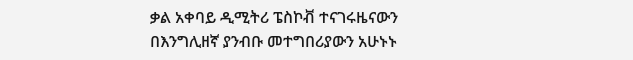ቃል አቀባይ ዲሚትሪ ፔስኮቭ ተናገሩዜናውን በእንግሊዘኛ ያንብቡ መተግበሪያውን አሁኑኑ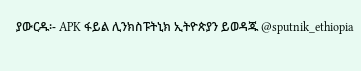ያውርዱ፡- APK ፋይል ሊንክስፑትኒክ ኢትዮጵያን ይወዳጁ @sputnik_ethiopia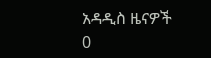አዳዲስ ዜናዎች
0